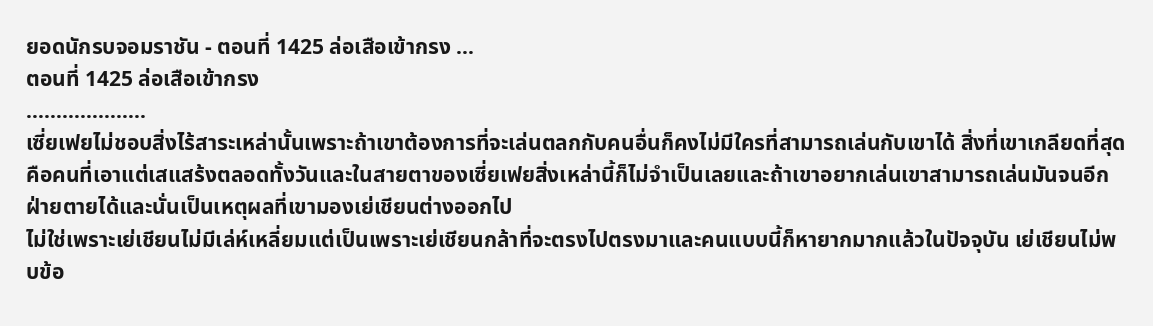ยอดนักรบจอมราชัน - ตอนที่ 1425 ล่อเสือเข้ากรง ...
ตอนที่ 1425 ล่อเสือเข้ากรง
………………..
เซี่ยเฟยไม่ชอบสิ่งไร้สาระเหล่านั้นเพราะถ้าเขาต้องการที่จะเล่นตลกกับคนอื่นก็คงไม่มีใครที่สามารถเล่นกับเขาได้ สิ่งที่เขาเกลียดที่สุดคือคนที่เอาแต่เสแสร้งตลอดทั้งวันและในสายตาของเซี่ยเฟยสิ่งเหล่านี้ก็ไม่จำเป็นเลยและถ้าเขาอยากเล่นเขาสามารถเล่นมันจนอีกฝ่ายตายได้และนั่นเป็นเหตุผลที่เขามองเย่เชียนต่างออกไป
ไม่ใช่เพราะเย่เชียนไม่มีเล่ห์เหลี่ยมแต่เป็นเพราะเย่เชียนกล้าที่จะตรงไปตรงมาและคนแบบนี้ก็หายากมากแล้วในปัจจุบัน เย่เชียนไม่พบข้อ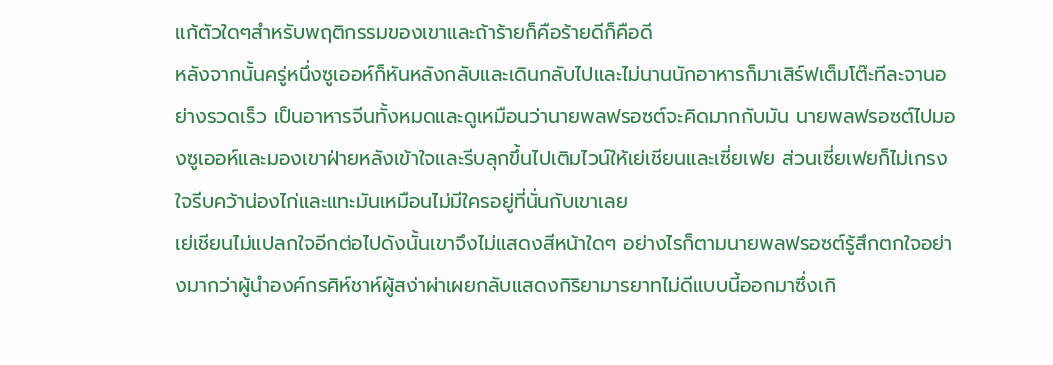แก้ตัวใดๆสำหรับพฤติกรรมของเขาและถ้าร้ายก็คือร้ายดีก็คือดี
หลังจากนั้นครู่หนึ่งซูเออห์ก็หันหลังกลับและเดินกลับไปและไม่นานนักอาหารก็มาเสิร์ฟเต็มโต๊ะทีละจานอย่างรวดเร็ว เป็นอาหารจีนทั้งหมดและดูเหมือนว่านายพลฟรอซต์จะคิดมากกับมัน นายพลฟรอซต์ไปมองซูเออห์และมองเขาฝ่ายหลังเข้าใจและรีบลุกขึ้นไปเติมไวน์ให้เย่เชียนและเซี่ยเฟย ส่วนเซี่ยเฟยก็ไม่เกรงใจรีบคว้าน่องไก่และแทะมันเหมือนไม่มีใครอยู่ที่นั่นกับเขาเลย
เย่เชียนไม่แปลกใจอีกต่อไปดังนั้นเขาจึงไม่แสดงสีหน้าใดๆ อย่างไรก็ตามนายพลฟรอซต์รู้สึกตกใจอย่างมากว่าผู้นำองค์กรศิห์ชาห์ผู้สง่าผ่าเผยกลับแสดงกิริยามารยาทไม่ดีแบบนี้ออกมาซึ่งเกิ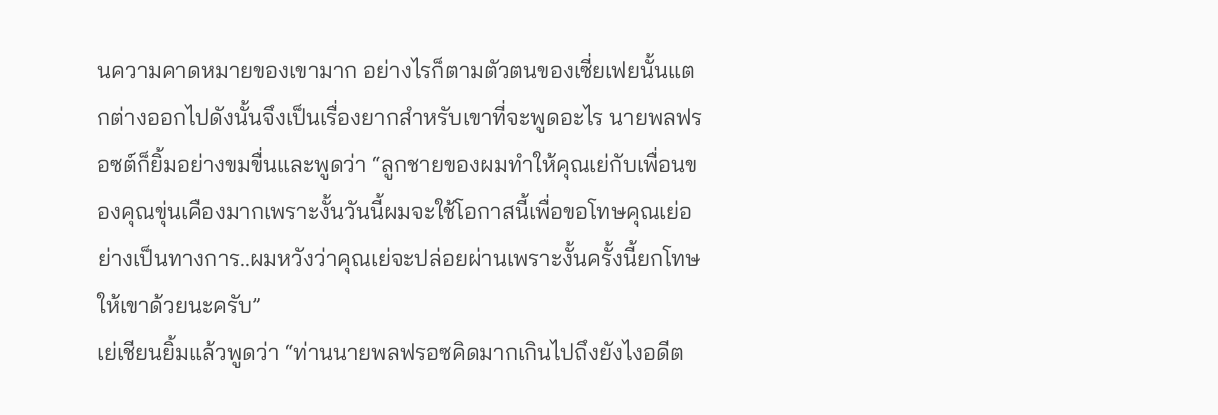นความคาดหมายของเขามาก อย่างไรก็ตามตัวตนของเซี่ยเฟยนั้นแตกต่างออกไปดังนั้นจึงเป็นเรื่องยากสำหรับเขาที่จะพูดอะไร นายพลฟรอซต์ก็ยิ้มอย่างขมขื่นและพูดว่า “ลูกชายของผมทำให้คุณเย่กับเพื่อนของคุณขุ่นเคืองมากเพราะงั้นวันนี้ผมจะใช้โอกาสนี้เพื่อขอโทษคุณเย่อย่างเป็นทางการ..ผมหวังว่าคุณเย่จะปล่อยผ่านเพราะงั้นครั้งนี้ยกโทษให้เขาด้วยนะครับ”
เย่เชียนยิ้มแล้วพูดว่า “ท่านนายพลฟรอซคิดมากเกินไปถึงยังไงอดีต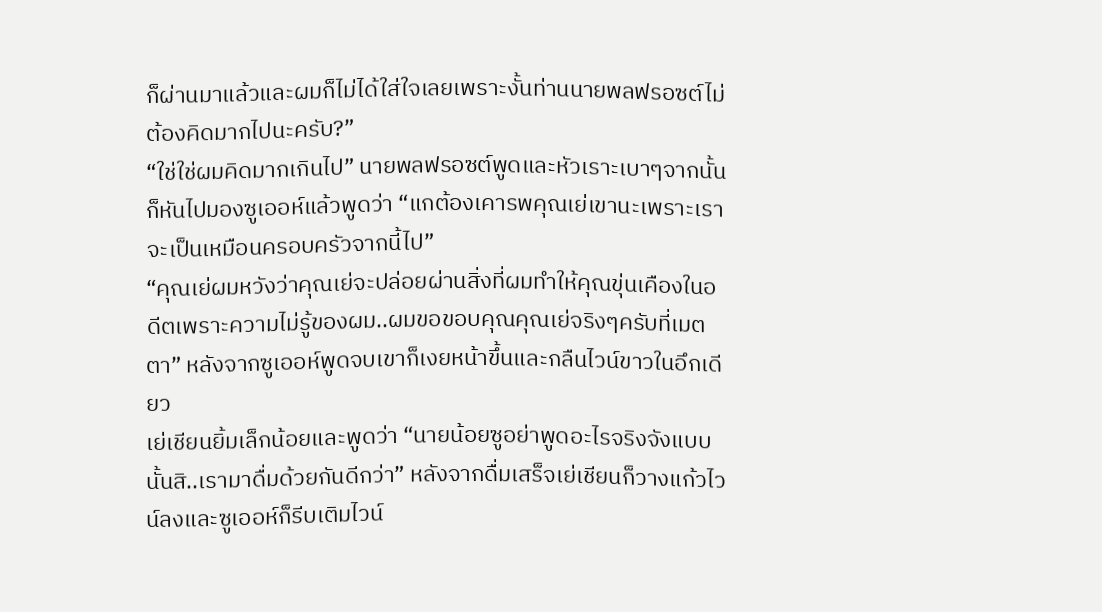ก็ผ่านมาแล้วและผมก็ไม่ได้ใส่ใจเลยเพราะงั้นท่านนายพลฟรอซต์ไม่ต้องคิดมากไปนะครับ?”
“ใช่ใช่ผมคิดมากเกินไป” นายพลฟรอซต์พูดและหัวเราะเบาๆจากนั้นก็หันไปมองซูเออห์แล้วพูดว่า “แกต้องเคารพคุณเย่เขานะเพราะเราจะเป็นเหมือนครอบครัวจากนี้ไป”
“คุณเย่ผมหวังว่าคุณเย่จะปล่อยผ่านสิ่งที่ผมทำให้คุณขุ่นเคืองในอดีตเพราะความไม่รู้ของผม..ผมขอขอบคุณคุณเย่จริงๆครับที่เมตตา” หลังจากซูเออห์พูดจบเขาก็เงยหน้าขึ้นและกลืนไวน์ขาวในอึกเดียว
เย่เชียนยิ้มเล็กน้อยและพูดว่า “นายน้อยซูอย่าพูดอะไรจริงจังแบบนั้นสิ..เรามาดื่มด้วยกันดีกว่า” หลังจากดื่มเสร็จเย่เชียนก็วางแก้วไวน์ลงและซูเออห์ก็รีบเติมไวน์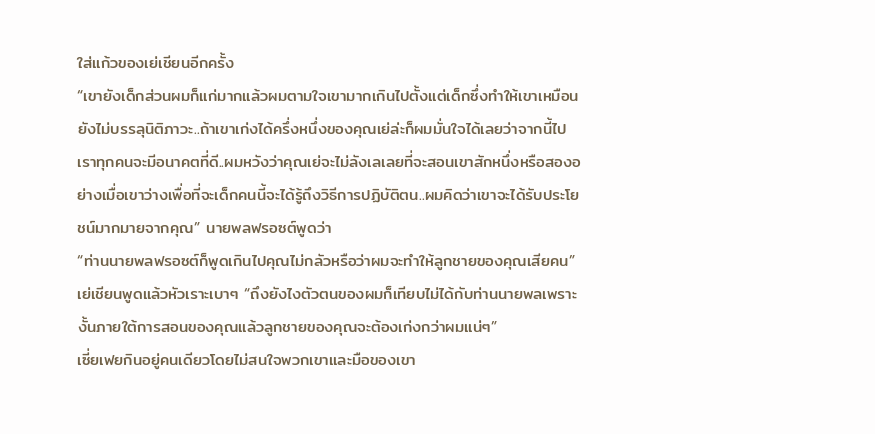ใส่แก้วของเย่เชียนอีกครั้ง
“เขายังเด็กส่วนผมก็แก่มากแล้วผมตามใจเขามากเกินไปตั้งแต่เด็กซึ่งทำให้เขาเหมือนยังไม่บรรลุนิติภาวะ..ถ้าเขาเก่งได้ครึ่งหนึ่งของคุณเย่ล่ะก็ผมมั่นใจได้เลยว่าจากนี้ไปเราทุกคนจะมีอนาคตที่ดี..ผมหวังว่าคุณเย่จะไม่ลังเลเลยที่จะสอนเขาสักหนึ่งหรือสองอย่างเมื่อเขาว่างเพื่อที่จะเด็กคนนี้จะได้รู้ถึงวิธีการปฏิบัติตน..ผมคิดว่าเขาจะได้รับประโยชน์มากมายจากคุณ” นายพลฟรอซต์พูดว่า
“ท่านนายพลฟรอซต์ก็พูดเกินไปคุณไม่กลัวหรือว่าผมจะทำให้ลูกชายของคุณเสียคน” เย่เชียนพูดแล้วหัวเราะเบาๆ “ถึงยังไงตัวตนของผมก็เทียบไม่ได้กับท่านนายพลเพราะงั้นภายใต้การสอนของคุณแล้วลูกชายของคุณจะต้องเก่งกว่าผมแน่ๆ”
เซี่ยเฟยกินอยู่คนเดียวโดยไม่สนใจพวกเขาและมือของเขา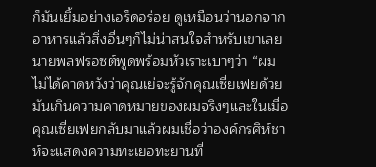ก็มันเยิ้มอย่างเอร็ดอร่อย ดูเหมือนว่านอกจากอาหารแล้วสิ่งอื่นๆก็ไม่น่าสนใจสำหรับเขาเลย
นายพลฟรอซต์พูดพร้อมหัวเราะเบาๆว่า “ผมไม่ได้คาดหวังว่าคุณเย่จะรู้จักคุณเซี่ยเฟยด้วยมันเกินความคาดหมายของผมจริงๆและในเมื่อคุณเซี่ยเฟยกลับมาแล้วผมเชื่อว่าองค์กรศิห์ชาห์จะแสดงความทะเยอทะยานที่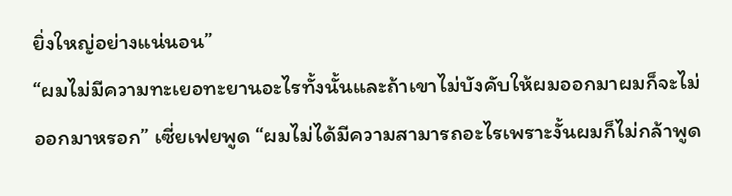ยิ่งใหญ่อย่างแน่นอน”
“ผมไม่มีความทะเยอทะยานอะไรทั้งนั้นและถ้าเขาไม่บังคับให้ผมออกมาผมก็จะไม่ออกมาหรอก” เซี่ยเฟยพูด “ผมไม่ได้มีความสามารถอะไรเพราะงั้นผมก็ไม่กล้าพูด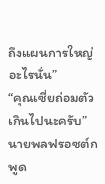ถึงแผนการใหญ่อะไรนั่น”
“คุณเซี่ยถ่อมตัวเกินไปนะครับ” นายพลฟรอซต์กพูด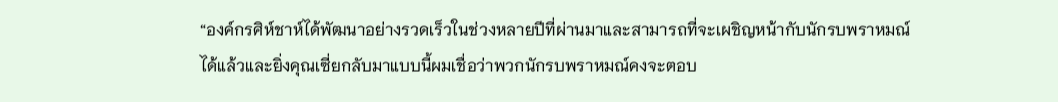“องค์กรศิห์ชาห์ได้พัฒนาอย่างรวดเร็วในช่วงหลายปีที่ผ่านมาและสามารถที่จะเผชิญหน้ากับนักรบพราหมณ์ได้แล้วและยิ่งคุณเซี่ยกลับมาแบบนี้ผมเชื่อว่าพวกนักรบพราหมณ์คงจะตอบ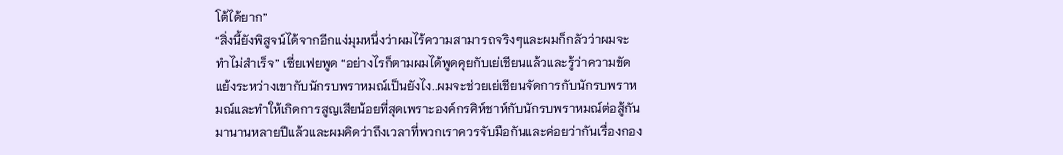โต้ได้ยาก”
“สิ่งนี้ยังพิสูจน์ได้จากอีกแง่มุมหนึ่งว่าผมไร้ความสามารถจริงๆและผมก็กลัวว่าผมจะทำไม่สำเร็จ” เซี่ยเฟยพูด “อย่างไรก็ตามผมได้พูดคุยกับเย่เชียนแล้วและรู้ว่าความขัดแย้งระหว่างเขากับนักรบพราหมณ์เป็นยังไง..ผมจะช่วยเย่เชียนจัดการกับนักรบพราหมณ์และทำให้เกิดการสูญเสียน้อยที่สุดเพราะองค์กรศิห์ชาห์กับนักรบพราหมณ์ต่อสู้กันมานานหลายปีแล้วและผมคิดว่าถึงเวลาที่พวกเราควรจับมือกันและค่อยว่ากันเรื่องกอง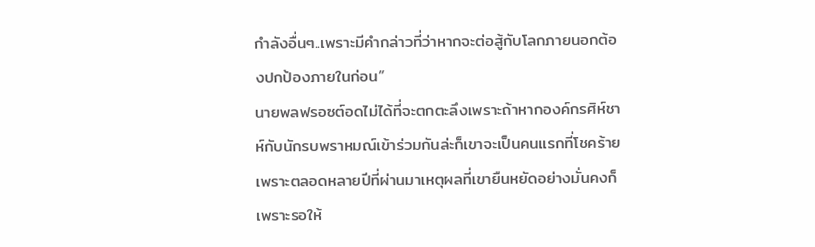กำลังอื่นๆ..เพราะมีคำกล่าวที่ว่าหากจะต่อสู้กับโลกภายนอกต้องปกป้องภายในก่อน”
นายพลฟรอซต์อดไม่ได้ที่จะตกตะลึงเพราะถ้าหากองค์กรศิห์ชาห์กับนักรบพราหมณ์เข้าร่วมกันล่ะก็เขาจะเป็นคนแรกที่โชคร้ายเพราะตลอดหลายปีที่ผ่านมาเหตุผลที่เขายืนหยัดอย่างมั่นคงก็เพราะรอให้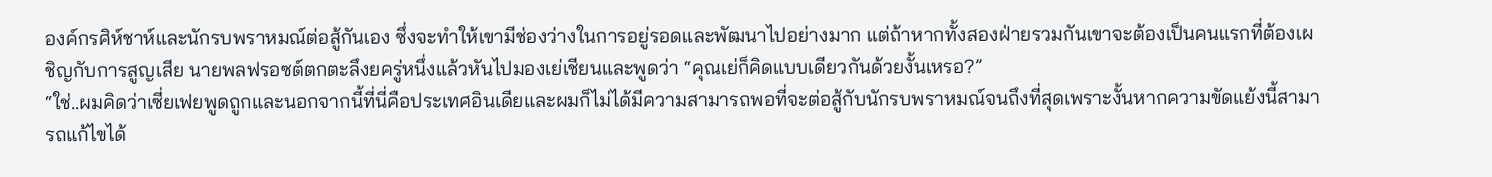องค์กรศิห์ชาห์และนักรบพราหมณ์ต่อสู้กันเอง ซึ่งจะทำให้เขามีช่องว่างในการอยู่รอดและพัฒนาไปอย่างมาก แต่ถ้าหากทั้งสองฝ่ายรวมกันเขาจะต้องเป็นคนแรกที่ต้องเผชิญกับการสูญเสีย นายพลฟรอซต์ตกตะลึงยครู่หนึ่งแล้วหันไปมองเย่เชียนและพูดว่า “คุณเย่ก็คิดแบบเดียวกันด้วยงั้นเหรอ?”
“ใช่..ผมคิดว่าเซี่ยเฟยพูดถูกและนอกจากนี้ที่นี่คือประเทศอินเดียและผมก็ไม่ได้มีความสามารถพอที่จะต่อสู้กับนักรบพราหมณ์จนถึงที่สุดเพราะงั้นหากความขัดแย้งนี้สามารถแก้ไขได้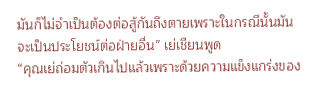มันก็ไม่จำเป็นต้องต่อสู้กันถึงตายเพราะในกรณีนั้นมันจะเป็นประโยชน์ต่อฝ่ายอื่น” เย่เชียนพูด
“คุณเย่ถ่อมตัวเกินไปแล้วเพราะด้วยความแข็งแกร่งของ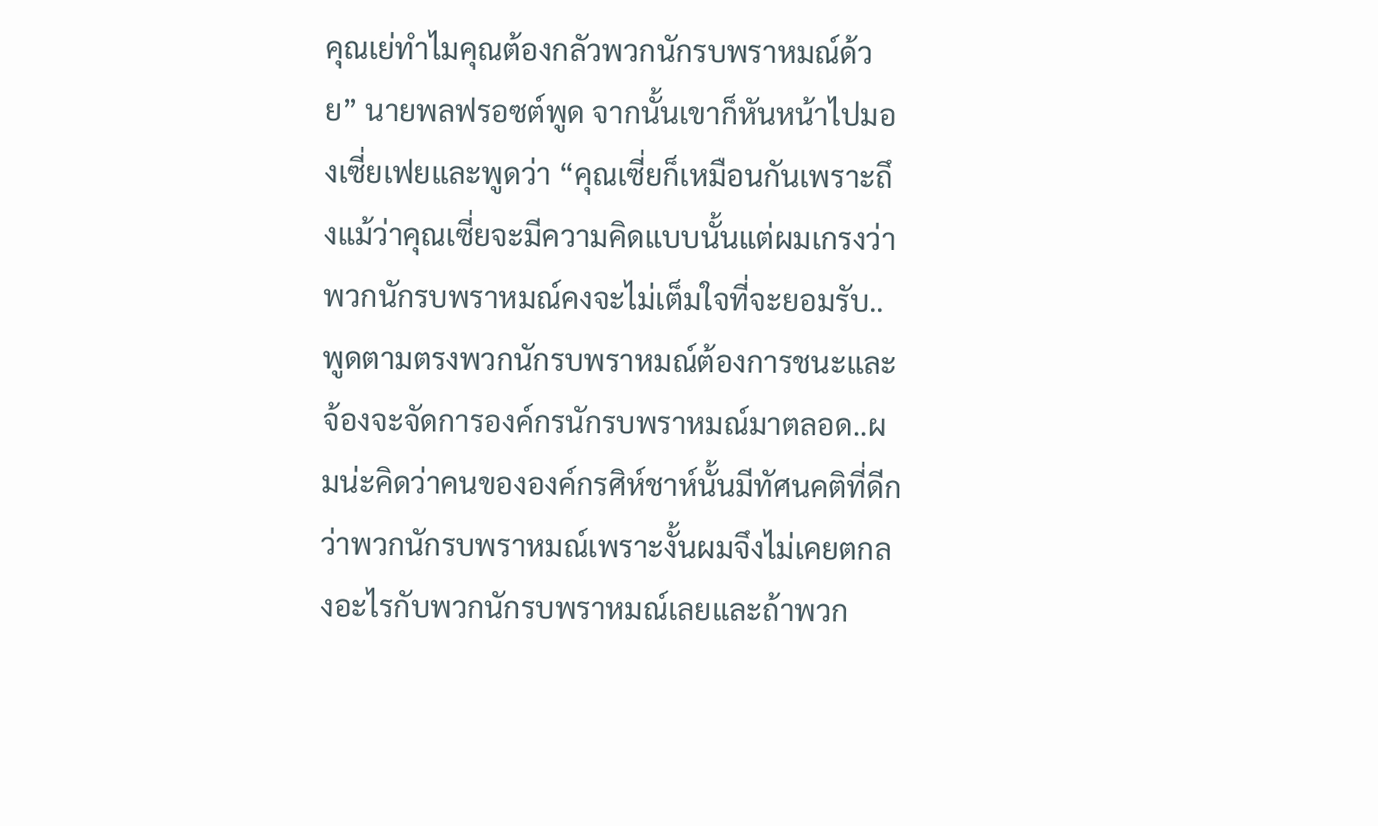คุณเย่ทำไมคุณต้องกลัวพวกนักรบพราหมณ์ด้วย” นายพลฟรอซต์พูด จากนั้นเขาก็หันหน้าไปมองเซี่ยเฟยและพูดว่า “คุณเซี่ยก็เหมือนกันเพราะถึงแม้ว่าคุณเซี่ยจะมีความคิดแบบนั้นแต่ผมเกรงว่าพวกนักรบพราหมณ์คงจะไม่เต็มใจที่จะยอมรับ..พูดตามตรงพวกนักรบพราหมณ์ต้องการชนะและจ้องจะจัดการองค์กรนักรบพราหมณ์มาตลอด..ผมน่ะคิดว่าคนขององค์กรศิห์ชาห์นั้นมีทัศนคติที่ดีกว่าพวกนักรบพราหมณ์เพราะงั้นผมจึงไม่เคยตกลงอะไรกับพวกนักรบพราหมณ์เลยและถ้าพวก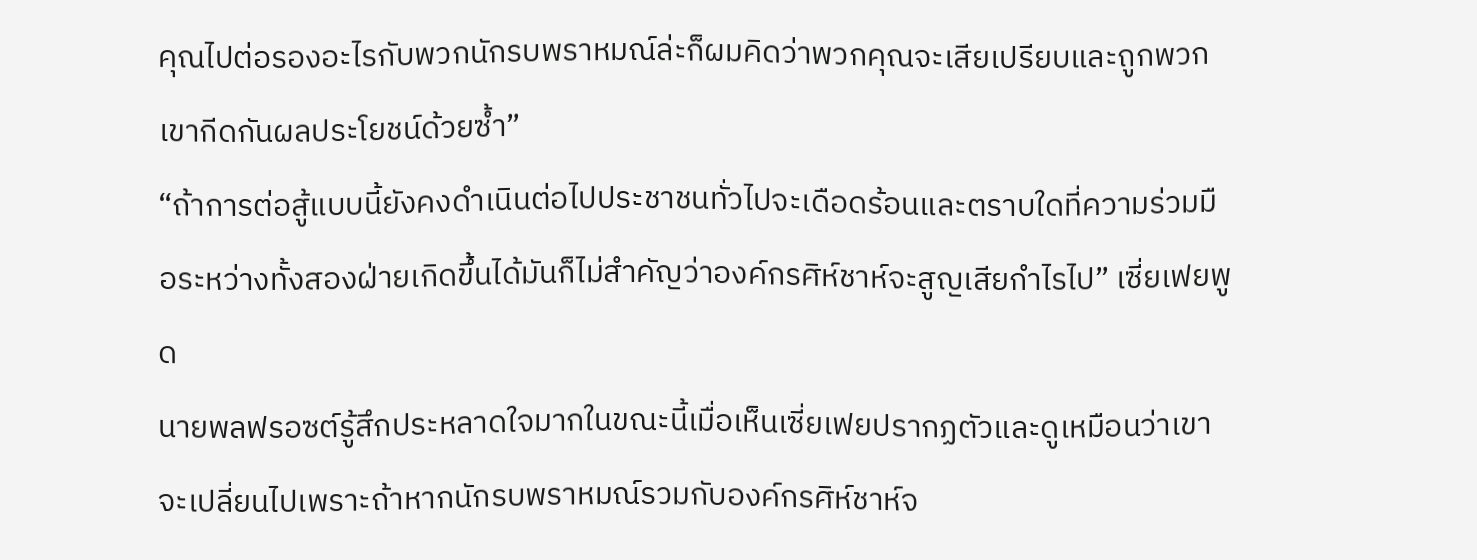คุณไปต่อรองอะไรกับพวกนักรบพราหมณ์ล่ะก็ผมคิดว่าพวกคุณจะเสียเปรียบและถูกพวกเขากีดกันผลประโยชน์ด้วยซ้ำ”
“ถ้าการต่อสู้แบบนี้ยังคงดำเนินต่อไปประชาชนทั่วไปจะเดือดร้อนและตราบใดที่ความร่วมมือระหว่างทั้งสองฝ่ายเกิดขึ้นได้มันก็ไม่สำคัญว่าองค์กรศิห์ชาห์จะสูญเสียกำไรไป” เซี่ยเฟยพูด
นายพลฟรอซต์รู้สึกประหลาดใจมากในขณะนี้เมื่อเห็นเซี่ยเฟยปรากฏตัวและดูเหมือนว่าเขาจะเปลี่ยนไปเพราะถ้าหากนักรบพราหมณ์รวมกับองค์กรศิห์ชาห์จ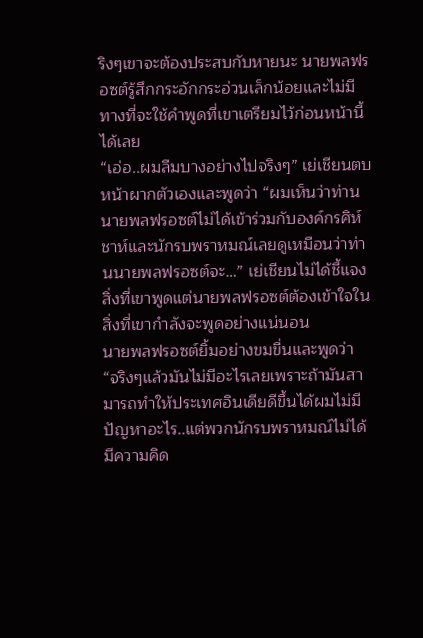ริงๆเขาจะต้องประสบกับหายนะ นายพลฟรอซต์รู้สึกกระอักกระอ่วนเล็กน้อยและไม่มีทางที่จะใช้คำพูดที่เขาเตรียมไว้ก่อนหน้านี้ได้เลย
“เอ่อ..ผมลืมบางอย่างไปจริงๆ” เย่เชียนตบหน้าผากตัวเองและพูดว่า “ผมเห็นว่าท่านนายพลฟรอซต์ไม่ได้เข้าร่วมกับองค์กรศิห์ชาห์และนักรบพราหมณ์เลยดูเหมือนว่าท่านนายพลฟรอซต์จะ…” เย่เชียนไม่ได้ชี้แจงสิ่งที่เขาพูดแต่นายพลฟรอซต์ต้องเข้าใจในสิ่งที่เขากำลังจะพูดอย่างแน่นอน
นายพลฟรอซต์ยิ้มอย่างขมขื่นและพูดว่า “จริงๆแล้วมันไม่มีอะไรเลยเพราะถ้ามันสามารถทำให้ประเทศอินเดียดีขึ้นได้ผมไม่มีปัญหาอะไร..แต่พวกนักรบพราหมณ์ไม่ได้มีความคิด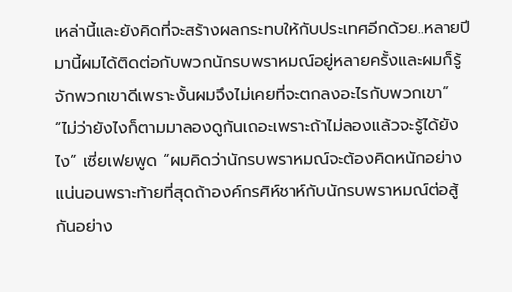เหล่านี้และยังคิดที่จะสร้างผลกระทบให้กับประเทศอีกด้วย..หลายปีมานี้ผมได้ติดต่อกับพวกนักรบพราหมณ์อยู่หลายครั้งและผมก็รู้จักพวกเขาดีเพราะงั้นผมจึงไม่เคยที่จะตกลงอะไรกับพวกเขา”
“ไม่ว่ายังไงก็ตามมาลองดูกันเถอะเพราะถ้าไม่ลองแล้วจะรู้ได้ยังไง” เซี่ยเฟยพูด “ผมคิดว่านักรบพราหมณ์จะต้องคิดหนักอย่างแน่นอนพราะท้ายที่สุดถ้าองค์กรศิห์ชาห์กับนักรบพราหมณ์ต่อสู้กันอย่าง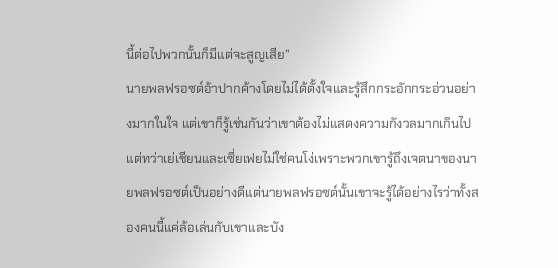นี้ต่อไปพวกนั้นก็มีแต่จะสูญเสีย”
นายพลฟรอซต์อ้าปากค้างโดยไม่ได้ตั้งใจและรู้สึกกระอักกระอ่วนอย่างมากในใจ แต่เขาก็รู้เช่นกันว่าเขาต้องไม่แสดงความกังวลมากเกินไป แต่ทว่าเย่เชียนและเซี่ยเฟยไม่ใช่คนโง่เพราะพวกเขารู้ถึงเจตนาของนายพลฟรอซต์เป็นอย่างดีแต่นายพลฟรอซต์นั้นเขาจะรู้ได้อย่างไรว่าทั้งสองคนนี้แค่ล้อเล่นกับเขาและบัง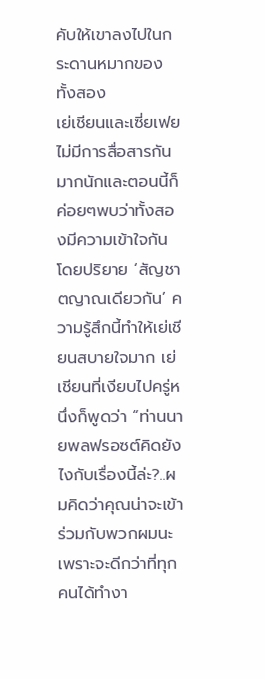คับให้เขาลงไปในกระดานหมากของทั้งสอง
เย่เชียนและเซี่ยเฟยไม่มีการสื่อสารกันมากนักและตอนนี้ก็ค่อยๆพบว่าทั้งสองมีความเข้าใจกันโดยปริยาย ‘สัญชาตญาณเดียวกัน’ ความรู้สึกนี้ทำให้เย่เชียนสบายใจมาก เย่เชียนที่เงียบไปครู่หนึ่งก็พูดว่า “ท่านนายพลฟรอซต์คิดยังไงกับเรื่องนี้ล่ะ?..ผมคิดว่าคุณน่าจะเข้าร่วมกับพวกผมนะเพราะจะดีกว่าที่ทุกคนได้ทำงา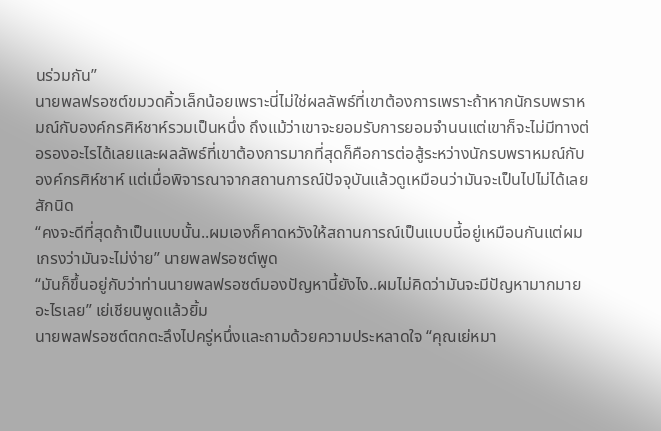นร่วมกัน”
นายพลฟรอซต์ขมวดคิ้วเล็กน้อยเพราะนี่ไม่ใช่ผลลัพธ์ที่เขาต้องการเพราะถ้าหากนักรบพราหมณ์กับองค์กรศิห์ชาห์รวมเป็นหนึ่ง ถึงแม้ว่าเขาจะยอมรับการยอมจำนนแต่เขาก็จะไม่มีทางต่อรองอะไรได้เลยและผลลัพธ์ที่เขาต้องการมากที่สุดก็คือการต่อสู้ระหว่างนักรบพราหมณ์กับองค์กรศิห์ชาห์ แต่เมื่อพิจารณาจากสถานการณ์ปัจจุบันแล้วดูเหมือนว่ามันจะเป็นไปไม่ได้เลยสักนิด
“คงจะดีที่สุดถ้าเป็นแบบนั้น..ผมเองก็คาดหวังให้สถานการณ์เป็นแบบนี้อยู่เหมือนกันแต่ผมเกรงว่ามันจะไม่ง่าย” นายพลฟรอซต์พูด
“มันก็ขึ้นอยู่กับว่าท่านนายพลฟรอซต์มองปัญหานี้ยังไง..ผมไม่คิดว่ามันจะมีปัญหามากมายอะไรเลย” เย่เชียนพูดแล้วยิ้ม
นายพลฟรอซต์ตกตะลึงไปครู่หนึ่งและถามด้วยความประหลาดใจ “คุณเย่หมา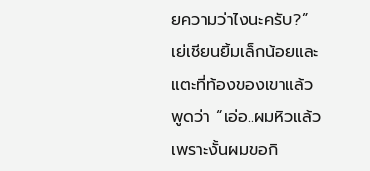ยความว่าไงนะครับ?”
เย่เชียนยิ้มเล็กน้อยและแตะที่ท้องของเขาแล้วพูดว่า “เอ่อ..ผมหิวแล้วเพราะงั้นผมขอกิ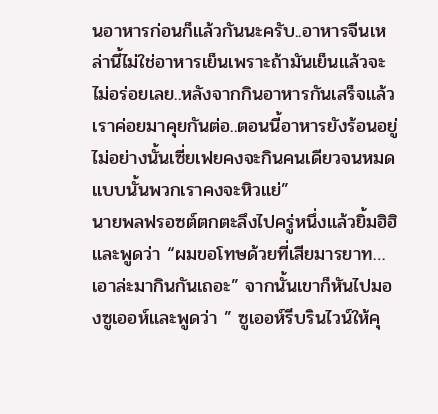นอาหารก่อนก็แล้วกันนะครับ..อาหารจีนเหล่านี้ไม่ใช่อาหารเย็นเพราะถ้ามันเย็นแล้วจะไม่อร่อยเลย..หลังจากกินอาหารกันเสร็จแล้วเราค่อยมาคุยกันต่อ..ตอนนี้อาหารยังร้อนอยู่ไม่อย่างนั้นเซี่ยเฟยคงจะกินคนเดียวจนหมดแบบนั้นพวกเราคงจะหิวแย่”
นายพลฟรอซต์ตกตะลึงไปครู่หนึ่งแล้วยิ้มฮิฮิและพูดว่า “ผมขอโทษด้วยที่เสียมารยาท…เอาล่ะมากินกันเถอะ” จากนั้นเขาก็หันไปมองซูเออห์และพูดว่า ” ซูเออห์รีบรินไวน์ให้คุ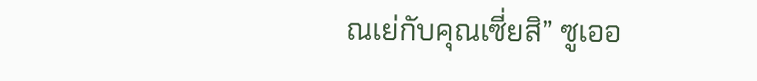ณเย่กับคุณเซี่ยสิ” ซูเออ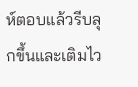ห์ตอบแล้วรีบลุกขึ้นและเติมไว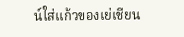น์ใส่แก้วของเย่เชียน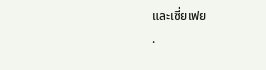และเซี่ยเฟย
.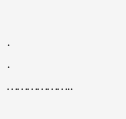.
.
………………..